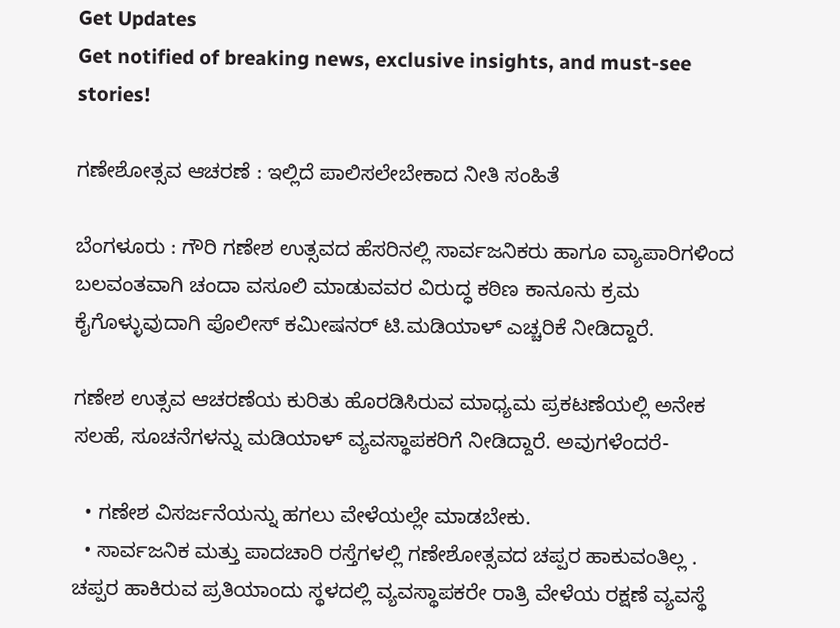Get Updates
Get notified of breaking news, exclusive insights, and must-see stories!

ಗಣೇಶೋತ್ಸವ ಆಚರಣೆ : ಇಲ್ಲಿದೆ ಪಾಲಿಸಲೇಬೇಕಾದ ನೀತಿ ಸಂಹಿತೆ

ಬೆಂಗಳೂರು : ಗೌರಿ ಗಣೇಶ ಉತ್ಸವದ ಹೆಸರಿನಲ್ಲಿ ಸಾರ್ವಜನಿಕರು ಹಾಗೂ ವ್ಯಾಪಾರಿಗಳಿಂದ ಬಲವಂತವಾಗಿ ಚಂದಾ ವಸೂಲಿ ಮಾಡುವವರ ವಿರುದ್ಧ ಕಠಿಣ ಕಾನೂನು ಕ್ರಮ ಕೈಗೊಳ್ಳುವುದಾಗಿ ಪೊಲೀಸ್‌ ಕಮೀಷನರ್‌ ಟಿ.ಮಡಿಯಾಳ್‌ ಎಚ್ಚರಿಕೆ ನೀಡಿದ್ದಾರೆ.

ಗಣೇಶ ಉತ್ಸವ ಆಚರಣೆಯ ಕುರಿತು ಹೊರಡಿಸಿರುವ ಮಾಧ್ಯಮ ಪ್ರಕಟಣೆಯಲ್ಲಿ ಅನೇಕ ಸಲಹೆ, ಸೂಚನೆಗಳನ್ನು ಮಡಿಯಾಳ್‌ ವ್ಯವಸ್ಥಾಪಕರಿಗೆ ನೀಡಿದ್ದಾರೆ. ಅವುಗಳೆಂದರೆ-

  • ಗಣೇಶ ವಿಸರ್ಜನೆಯನ್ನು ಹಗಲು ವೇಳೆಯಲ್ಲೇ ಮಾಡಬೇಕು.
  • ಸಾರ್ವಜನಿಕ ಮತ್ತು ಪಾದಚಾರಿ ರಸ್ತೆಗಳಲ್ಲಿ ಗಣೇಶೋತ್ಸವದ ಚಪ್ಪರ ಹಾಕುವಂತಿಲ್ಲ . ಚಪ್ಪರ ಹಾಕಿರುವ ಪ್ರತಿಯಾಂದು ಸ್ಥಳದಲ್ಲಿ ವ್ಯವಸ್ಥಾಪಕರೇ ರಾತ್ರಿ ವೇಳೆಯ ರಕ್ಷಣೆ ವ್ಯವಸ್ಥೆ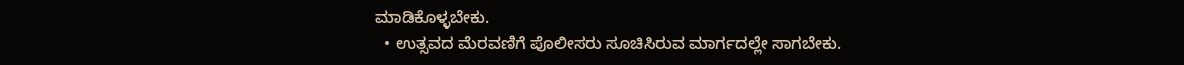ಮಾಡಿಕೊಳ್ಳಬೇಕು.
  • ಉತ್ಸವದ ಮೆರವಣಿಗೆ ಪೊಲೀಸರು ಸೂಚಿಸಿರುವ ಮಾರ್ಗದಲ್ಲೇ ಸಾಗಬೇಕು.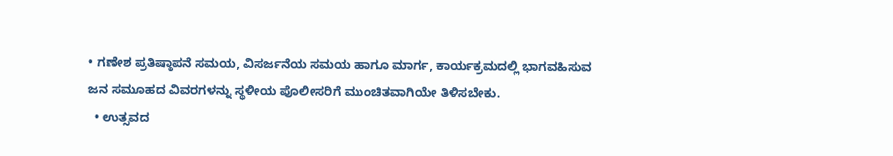• ಗಣೇಶ ಪ್ರತಿಷ್ಠಾಪನೆ ಸಮಯ, ವಿಸರ್ಜನೆಯ ಸಮಯ ಹಾಗೂ ಮಾರ್ಗ, ಕಾರ್ಯಕ್ರಮದಲ್ಲಿ ಭಾಗವಹಿಸುವ ಜನ ಸಮೂಹದ ವಿವರಗಳನ್ನು ಸ್ಥಳೀಯ ಪೊಲೀಸರಿಗೆ ಮುಂಚಿತವಾಗಿಯೇ ತಿಳಿಸಬೇಕು.
  • ಉತ್ಸವದ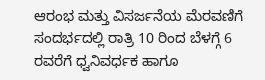ಆರಂಭ ಮತ್ತು ವಿಸರ್ಜನೆಯ ಮೆರವಣಿಗೆ ಸಂದರ್ಭದಲ್ಲಿ ರಾತ್ರಿ 10 ರಿಂದ ಬೆಳಗ್ಗೆ 6 ರವರೆಗೆ ಧ್ವನಿವರ್ಧಕ ಹಾಗೂ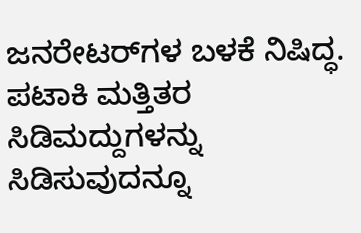ಜನರೇಟರ್‌ಗಳ ಬಳಕೆ ನಿಷಿದ್ಧ. ಪಟಾಕಿ ಮತ್ತಿತರ ಸಿಡಿಮದ್ದುಗಳನ್ನು ಸಿಡಿಸುವುದನ್ನೂ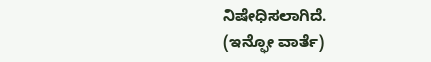ನಿಷೇಧಿಸಲಾಗಿದೆ.
(ಇನ್ಫೋ ವಾರ್ತೆ)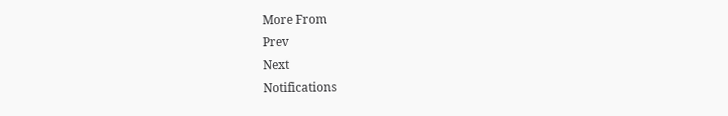More From
Prev
Next
Notifications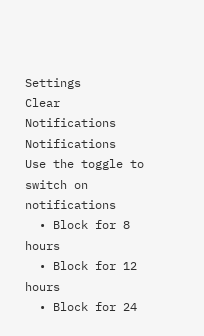Settings
Clear Notifications
Notifications
Use the toggle to switch on notifications
  • Block for 8 hours
  • Block for 12 hours
  • Block for 24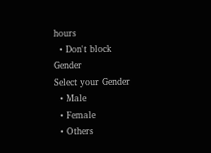hours
  • Don't block
Gender
Select your Gender
  • Male
  • Female
  • Others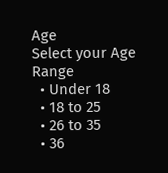Age
Select your Age Range
  • Under 18
  • 18 to 25
  • 26 to 35
  • 36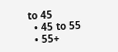to 45
  • 45 to 55
  • 55+